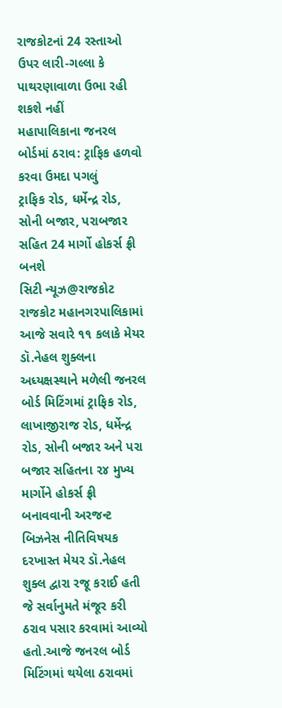રાજકોટનાં 24 રસ્તાઓ ઉપર લારી-ગલ્લા કે પાથરણાવાળા ઉભા રહી શકશે નહીં
મહાપાલિકાના જનરલ બોર્ડમાં ઠરાવ: ટ્રાફિક હળવો કરવા ઉમદા પગલું
ટ્રાફિક રોડ, ધર્મેન્દ્ર રોડ, સોની બજાર, પરાબજાર સહિત 24 માર્ગો હોકર્સ ફ્રી બનશે
સિટી ન્યૂઝ@રાજકોટ
રાજકોટ મહાનગરપાલિકામાં આજે સવારે ૧૧ કલાકે મેયર ડૉ.નેહલ શુક્લના અધ્યક્ષસ્થાને મળેલી જનરલ બોર્ડ મિટિંગમાં ટ્રાફિક રોડ, લાખાજીરાજ રોડ, ધર્મેન્દ્ર રોડ, સોની બજાર અને પરા બજાર સહિતના ૨૪ મુખ્ય માર્ગોને હોકર્સ ફ્રી બનાવવાની અરજન્ટ બિઝનેસ નીતિવિષયક દરખાસ્ત મેયર ડૉ.નેહલ શુક્લ દ્વારા રજૂ કરાઈ હતી જે સર્વાનુમતે મંજૂર કરી ઠરાવ પસાર કરવામાં આવ્યો હતો.આજે જનરલ બોર્ડ
મિટિંગમાં થયેલા ઠરાવમાં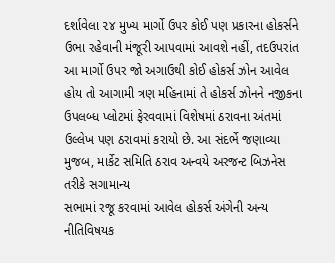દર્શાવેલા ૨૪ મુખ્ય માર્ગો ઉપર કોઈ પણ પ્રકારના હોકર્સને ઉભા રહેવાની મંજૂરી આપવામાં આવશે નહીં, તદઉપરાંત આ માર્ગો ઉપર જો અગાઉથી કોઈ હોકર્સ ઝોન આવેલ હોય તો આગામી ત્રણ મહિનામાં તે હોકર્સ ઝોનને નજીકના ઉપલબ્ધ પ્લોટમાં ફેરવવામાં વિશેષમાં ઠરાવના અંતમાં ઉલ્લેખ પણ ઠરાવમાં કરાયો છે. આ સંદર્ભે જણાવ્યા મુજબ, માર્કેટ સમિતિ ઠરાવ અન્વયે અરજન્ટ બિઝનેસ તરીકે સગામાન્ય
સભામાં રજૂ કરવામાં આવેલ હોકર્સ અંગેની અન્ય નીતિવિષયક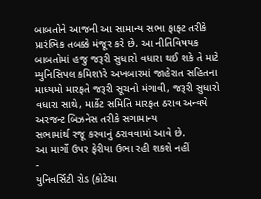બાબતોને આજની આ સામાન્ય સભા ફાફ્ટ તરીકે પ્રારંભિક તબક્કે મંજૂર કરે છે. આ નીતિવિષયક બાબતોમાં હજુ જરૂરી સુધારો વધારા થઈ શકે તે માટે મ્યુનિસિપલ કમિશነરે અખબારમાં જાહેરાત સહિતના માધ્યમો મારફતે જરૂરી સૂચનો મંગાવી, જરૂરી સુધારો વધારા સાથે, માર્કેટ સમિતિ મારફત ઠરાવ અન્વયે અરજન્ટ બિઝનેસ તરીકે સગામાન્ય
સભામાંર્થ રજૂ કરવાનું ઠરાવવામાં આવે છે.
આ માર્ગો ઉપર ફેરીયા ઉભા રહી શકશે નહીં
-
યુનિવર્સિટી રોડ (કોટેચા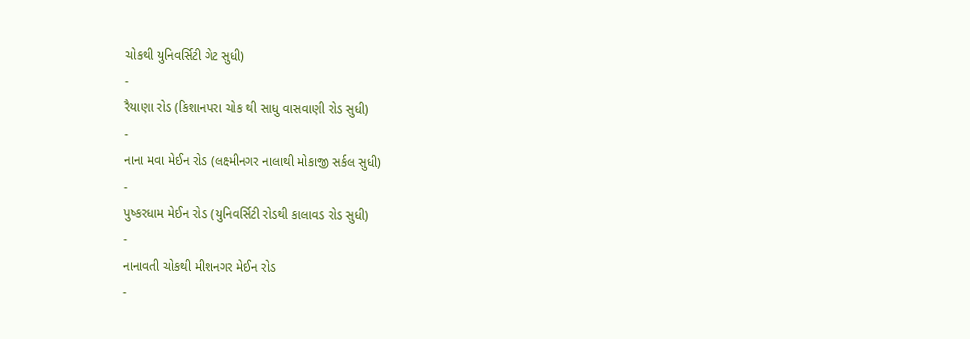ચોકથી યુનિવર્સિટી ગેટ સુધી)
-
રૈયાણા રોડ (કિશાનપરા ચોક થી સાધુ વાસવાણી રોડ સુધી)
-
નાના મવા મેઈન રોડ (લક્ષ્મીનગર નાલાથી મોકાજી સર્કલ સુધી)
-
પુષ્કરધામ મેઈન રોડ (યુનિવર્સિટી રોડથી કાલાવડ રોડ સુધી)
-
નાનાવતી ચોકથી મીશનગર મેઈન રોડ
-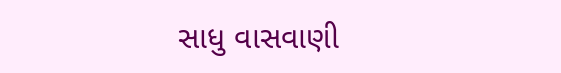સાધુ વાસવાણી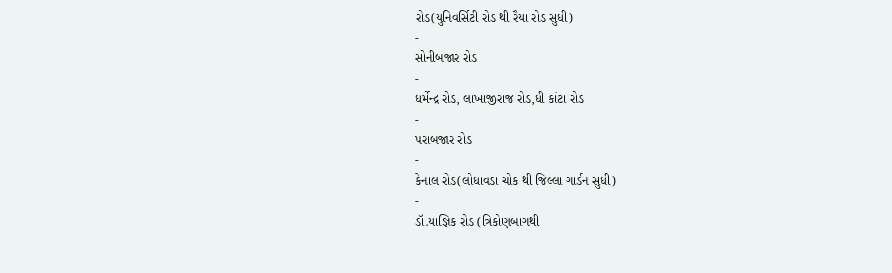રોડ(યુનિવર્સિટી રોડ થી રૈયા રોડ સુધી)
-
સોનીબજાર રોડ
-
ધર્મેન્દ્ર રોડ, લાખાજીરાજ રોડ,ધી કાંટા રોડ
-
પરાબજાર રોડ
-
કેનાલ રોડ(લોધાવડા ચોક થી જિલ્લા ગાર્ડન સુધી)
-
ડૉ.યાજ્ઞિક રોડ (ત્રિકોણબાગથી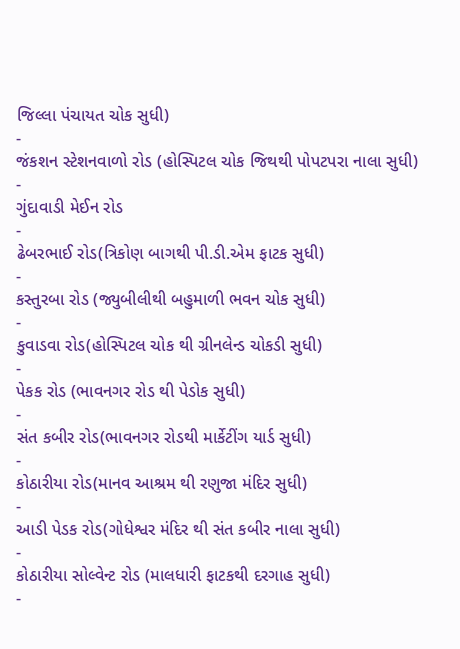જિલ્લા પંચાયત ચોક સુધી)
-
જંકશન સ્ટેશનવાળો રોડ (હોસ્પિટલ ચોક જિથથી પોપટપરા નાલા સુધી)
-
ગુંદાવાડી મેઈન રોડ
-
ઢેબરભાઈ રોડ(ત્રિકોણ બાગથી પી.ડી.એમ ફાટક સુધી)
-
કસ્તુરબા રોડ (જ્યુબીલીથી બહુમાળી ભવન ચોક સુધી)
-
કુવાડવા રોડ(હોસ્પિટલ ચોક થી ગ્રીનલેન્ડ ચોકડી સુધી)
-
પેકક રોડ (ભાવનગર રોડ થી પેડોક સુધી)
-
સંત કબીર રોડ(ભાવનગર રોડથી માર્કેટીંગ યાર્ડ સુધી)
-
કોઠારીયા રોડ(માનવ આશ્રમ થી રણુજા મંદિર સુધી)
-
આડી પેડક રોડ(ગોધેશ્વર મંદિર થી સંત કબીર નાલા સુધી)
-
કોઠારીયા સોલ્વેન્ટ રોડ (માલધારી ફાટકથી દરગાહ સુધી)
-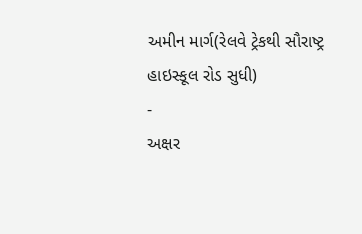અમીન માર્ગ(રેલવે ટ્રેકથી સૌરાષ્ટ્ર હાઇસ્કૂલ રોડ સુધી)
-
અક્ષર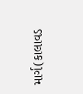માર્ગ(કાલાવડ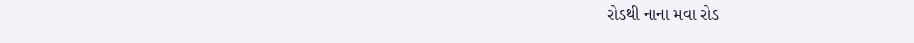રોડથી નાના મવા રોડ